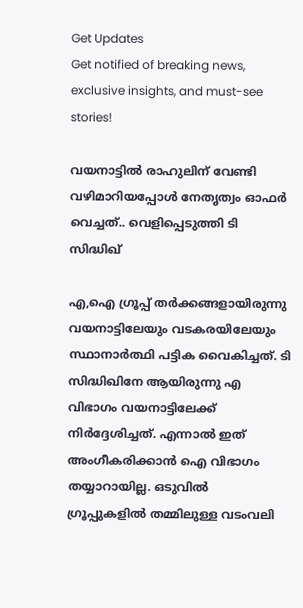Get Updates
Get notified of breaking news, exclusive insights, and must-see stories!

വയനാട്ടില്‍ രാഹുലിന് വേണ്ടി വഴിമാറിയപ്പോള്‍ നേതൃത്വം ഓഫര്‍ വെച്ചത്.. വെളിപ്പെടുത്തി ടി സിദ്ധിഖ്

എ,ഐ ഗ്രൂപ്പ് തര്‍ക്കങ്ങളായിരുന്നു വയനാട്ടിലേയും വടകരയിലേയും സ്ഥാനാര്‍ത്ഥി പട്ടിക വൈകിച്ചത്. ടി സിദ്ധിഖിനേ ആയിരുന്നു എ വിഭാഗം വയനാട്ടിലേക്ക് നിര്‍ദ്ദേശിച്ചത്. എന്നാല്‍ ഇത് അംഗീകരിക്കാന്‍ ഐ വിഭാഗം തയ്യാറായില്ല. ഒടുവില്‍ ഗ്രൂപ്പുകളില്‍ തമ്മിലുള്ള വടംവലി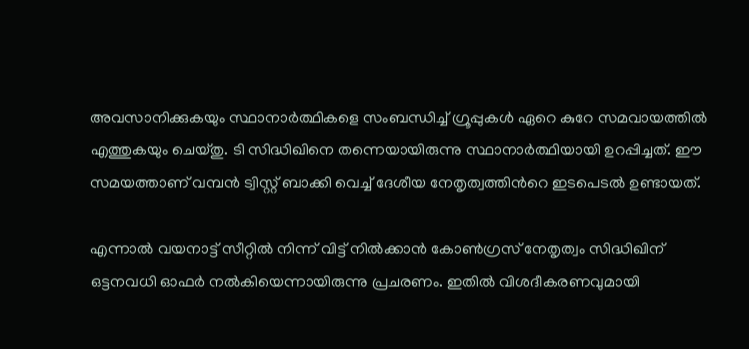അവസാനിക്കുകയും സ്ഥാനാര്‍ത്ഥികളെ സംബന്ധിച്ച് ഗ്രൂപ്പുകള്‍ ഏറെ കുറേ സമവായത്തില്‍ എത്തുകയും ചെയ്തു. ടി സിദ്ധിഖിനെ തന്നെയായിരുന്നു സ്ഥാനാര്‍ത്ഥിയായി ഉറപ്പിച്ചത്. ഈ സമയത്താണ് വമ്പന്‍ ട്വിസ്റ്റ് ബാക്കി വെച്ച് ദേശീയ നേതൃത്വത്തിന്‍റെ ഇടപെടല്‍ ഉണ്ടായത്.

എന്നാല്‍ വയനാട്ട് സീറ്റില്‍ നിന്ന് വിട്ട് നില്‍ക്കാന്‍ കോണ്‍ഗ്രസ് നേതൃത്വം സിദ്ധിഖിന് ഒട്ടനവധി ഓഫര്‍ നല്‍കിയെന്നായിരുന്നു പ്രചരണം. ഇതില്‍ വിശദീകരണവുമായി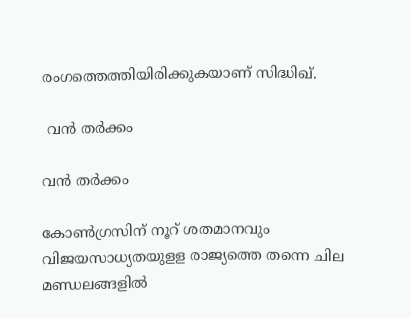രംഗത്തെത്തിയിരിക്കുകയാണ് സിദ്ധിഖ്.

 വന്‍ തര്‍ക്കം

വന്‍ തര്‍ക്കം

കോൺഗ്രസിന് നൂറ് ശതമാനവും വിജയസാധ്യതയുളള രാജ്യത്തെ തന്നെ ചില മണ്ഡലങ്ങളിൽ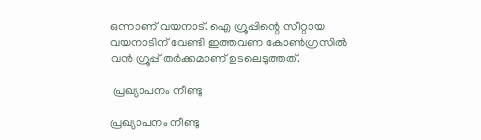ഒന്നാണ് വയനാട്. ഐ ഗ്രൂപ്പിന്റെ സീറ്റായ വയനാടിന് വേണ്ടി ഇത്തവണ കോൺഗ്രസിൽ വന്‍ ഗ്രൂപ്പ് തര്‍ക്കമാണ് ഉടലെടുത്തത്.

 പ്രഖ്യാപനം നീണ്ടു

പ്രഖ്യാപനം നീണ്ടു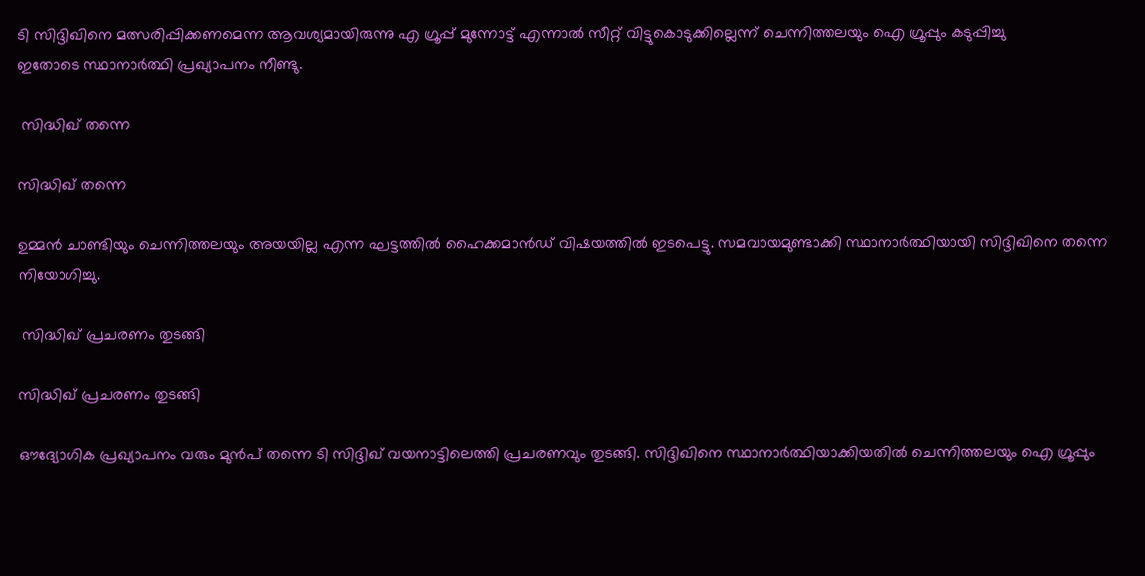ടി സിദ്ദിഖിനെ മത്സരിപ്പിക്കണമെന്ന ആവശ്യമായിരുന്നു എ ഗ്രൂപ്പ് മുന്നോട്ട് എന്നാൽ സീറ്റ് വിട്ടുകൊടുക്കില്ലെന്ന് ചെന്നിത്തലയും ഐ ഗ്രൂപ്പും കടുപ്പിച്ചു
ഇതോടെ സ്ഥാനാർത്ഥി പ്രഖ്യാപനം നീണ്ടു.

 സിദ്ധിഖ് തന്നെ

സിദ്ധിഖ് തന്നെ

ഉമ്മൻ ചാണ്ടിയും ചെന്നിത്തലയും അയയില്ല എന്ന ഘട്ടത്തിൽ ഹൈക്കമാൻഡ് വിഷയത്തില്‍ ഇടപെട്ടു. സമവായമുണ്ടാക്കി സ്ഥാനാർത്ഥിയായി സിദ്ദിഖിനെ തന്നെ നിയോഗിച്ചു.

 സിദ്ധിഖ് പ്രചരണം തുടങ്ങി

സിദ്ധിഖ് പ്രചരണം തുടങ്ങി

ഔദ്യോഗിക പ്രഖ്യാപനം വരും മുന്‍പ് തന്നെ ടി സിദ്ദിഖ് വയനാട്ടിലെത്തി പ്രചരണവും തുടങ്ങി. സിദ്ദിഖിനെ സ്ഥാനാർത്ഥിയാക്കിയതിൽ ചെന്നിത്തലയും ഐ ഗ്രൂപ്പും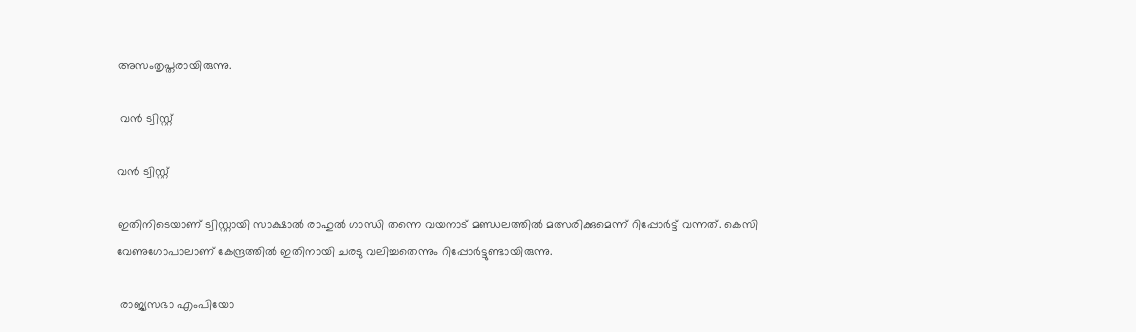അസംതൃപ്തരായിരുന്നു.

 വന്‍ ട്വിസ്റ്റ്

വന്‍ ട്വിസ്റ്റ്

ഇതിനിടെയാണ് ട്വിസ്റ്റായി സാക്ഷാല്‍ രാഹുല്‍ ഗാന്ധി തന്നെ വയനാട് മണ്ഡലത്തില്‍ മത്സരിക്കുമെന്ന് റിപ്പോര്‍ട്ട് വന്നത്. കെസി വേണുഗോപാലാണ് കേന്ദ്രത്തില്‍ ഇതിനായി ചരടു വലിച്ചതെന്നും റിപ്പോര്‍ട്ടുണ്ടായിരുന്നു.

 രാജ്യസഭാ എംപിയോ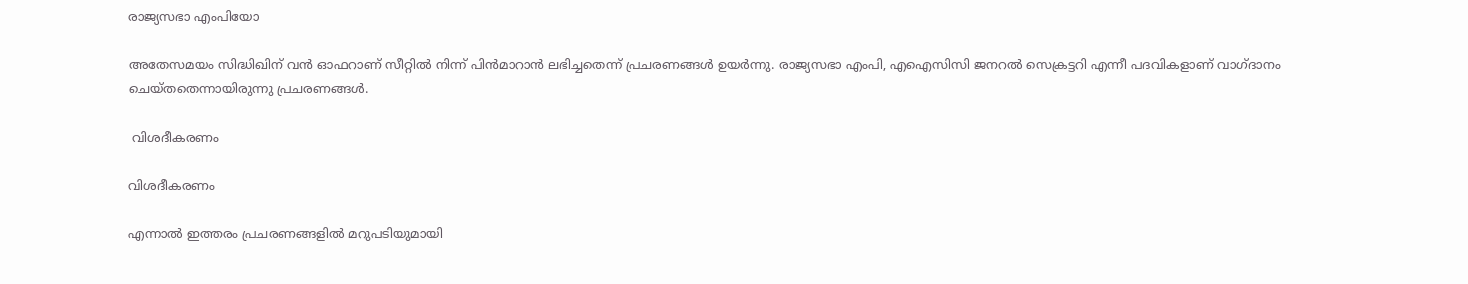രാജ്യസഭാ എംപിയോ

അതേസമയം സിദ്ധിഖിന് വന്‍ ഓഫറാണ് സീറ്റില്‍ നിന്ന് പിന്‍മാറാന്‍ ലഭിച്ചതെന്ന് പ്രചരണങ്ങള്‍ ഉയര്‍ന്നു. രാജ്യസഭാ എംപി, എഐസിസി ജനറല്‍ സെക്രട്ടറി എന്നീ പദവികളാണ് വാഗ്ദാനം ചെയ്തതെന്നായിരുന്നു പ്രചരണങ്ങള്‍.

 വിശദീകരണം

വിശദീകരണം

എന്നാല്‍ ഇത്തരം പ്രചരണങ്ങളില്‍ മറുപടിയുമായി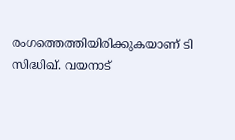രംഗത്തെത്തിയിരിക്കുകയാണ് ടി സിദ്ധിഖ്. വയനാട്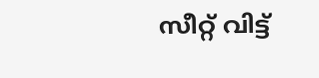സീറ്റ് വിട്ട്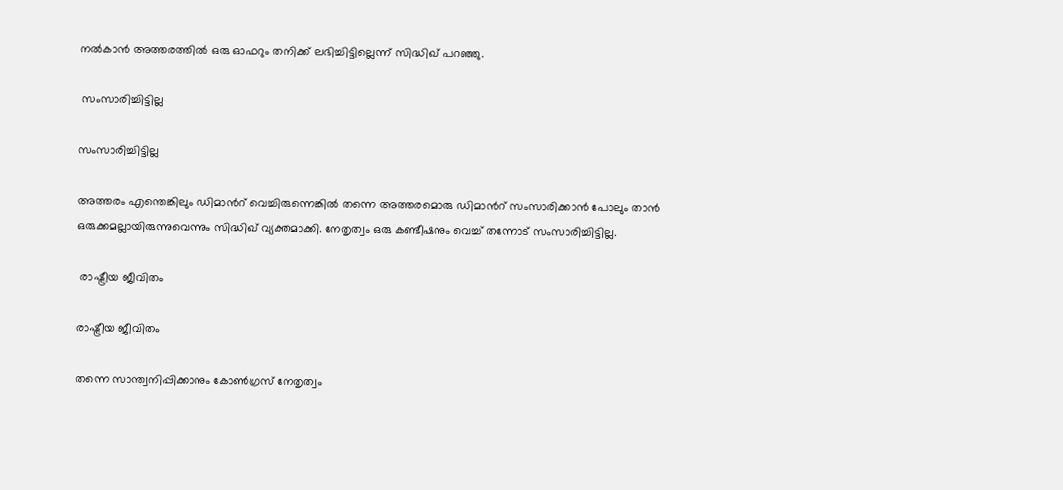നല്‍കാന്‍ അത്തരത്തില്‍ ഒരു ഓഫറും തനിക്ക് ലഭിച്ചിട്ടില്ലെന്ന് സിദ്ധിഖ് പറഞ്ഞു.

 സംസാരിച്ചിട്ടില്ല

സംസാരിച്ചിട്ടില്ല

അത്തരം എന്തെങ്കിലും ഡിമാന്‍റ് വെച്ചിരുന്നെങ്കില്‍ തന്നെ അത്തരമൊരു ഡിമാന്‍റ് സംസാരിക്കാന്‍ പോലും താന്‍ ഒരുക്കമല്ലായിരുന്നുവെന്നും സിദ്ധിഖ് വ്യക്തമാക്കി. നേതൃത്വം ഒരു കണ്ടീഷനും വെച്ച് തന്നോട് സംസാരിച്ചിട്ടില്ല.

 രാഷ്ട്രീയ ജീവിതം

രാഷ്ട്രീയ ജീവിതം

തന്നെ സാന്ത്വനിപ്പിക്കാനും കോണ്‍ഗ്രസ് നേതൃത്വം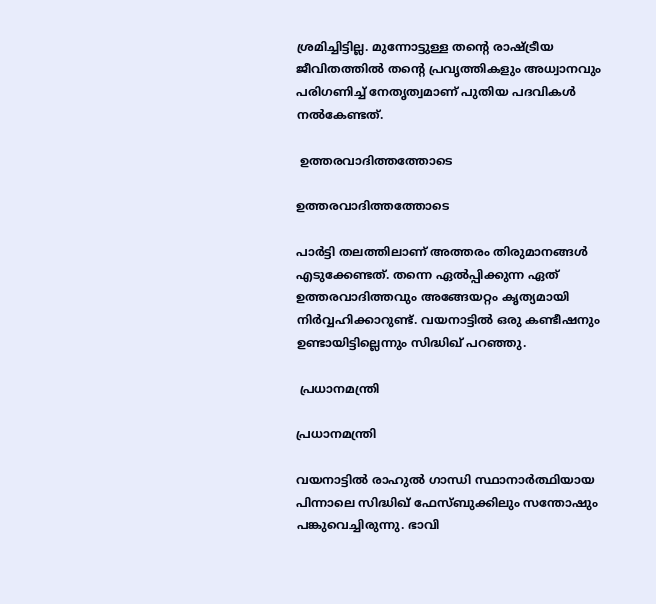ശ്രമിച്ചിട്ടില്ല. മുന്നോട്ടുള്ള തന്‍റെ രാഷ്ട്രീയ ജീവിതത്തില്‍ തന്‍റെ പ്രവൃത്തികളും അധ്വാനവും പരിഗണിച്ച് നേതൃത്വമാണ് പുതിയ പദവികള്‍ നല്‍കേണ്ടത്.

 ഉത്തരവാദിത്തത്തോടെ

ഉത്തരവാദിത്തത്തോടെ

പാര്‍ട്ടി തലത്തിലാണ് അത്തരം തിരുമാനങ്ങള്‍ എടുക്കേണ്ടത്. തന്നെ ഏല്‍പ്പിക്കുന്ന ഏത് ഉത്തരവാദിത്തവും അങ്ങേയറ്റം കൃത്യമായി നിര്‍വ്വഹിക്കാറുണ്ട്. വയനാട്ടില്‍ ഒരു കണ്ടീഷനും ഉണ്ടായിട്ടില്ലെന്നും സിദ്ധിഖ് പറഞ്ഞു.

 പ്രധാനമന്ത്രി

പ്രധാനമന്ത്രി

വയനാട്ടില്‍ രാഹുല്‍ ഗാന്ധി സ്ഥാനാര്‍ത്ഥിയായ പിന്നാലെ സിദ്ധിഖ് ഫേസ്ബുക്കിലും സന്തോഷും പങ്കുവെച്ചിരുന്നു. ഭാവി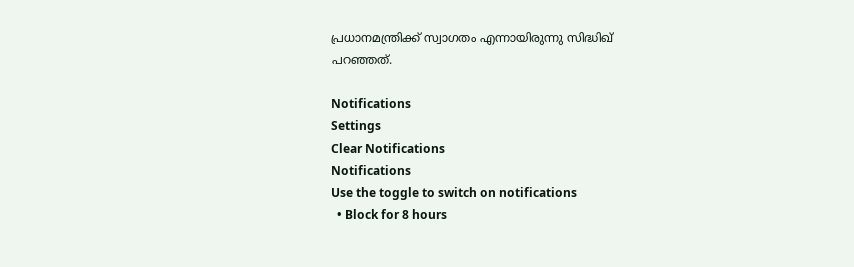പ്രധാനമന്ത്രിക്ക് സ്വാഗതം എന്നായിരുന്നു സിദ്ധിഖ് പറഞ്ഞത്.

Notifications
Settings
Clear Notifications
Notifications
Use the toggle to switch on notifications
  • Block for 8 hours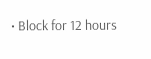• Block for 12 hours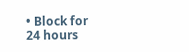• Block for 24 hours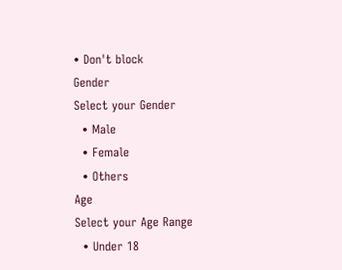• Don't block
Gender
Select your Gender
  • Male
  • Female
  • Others
Age
Select your Age Range
  • Under 18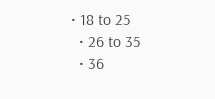• 18 to 25
  • 26 to 35
  • 36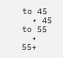to 45
  • 45 to 55
  • 55+